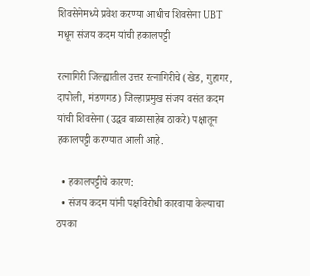शिवसेनेमध्ये प्रवेश करण्या आधीच शिवसेना UBT मधून संजय कदम यांची हकालपट्टी

रत्नागिरी जिल्ह्यातील उत्तर रत्नागिरीचे (खेड, गुहागर, दापोली, मंडणगड) जिल्हाप्रमुख संजय वसंत कदम यांची शिवसेना (उद्धव बाळासाहेब ठाकरे) पक्षातून हकालपट्टी करण्यात आली आहे.

  • हकालपट्टीचे कारण:
  • संजय कदम यांनी पक्षविरोधी कारवाया केल्याचा ठपका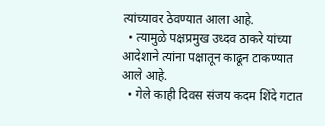त्यांच्यावर ठेवण्यात आला आहे.
  • त्यामुळे पक्षप्रमुख उध्दव ठाकरे यांच्या आदेशाने त्यांना पक्षातून काढून टाकण्यात आले आहे.
  • गेले काही दिवस संजय कदम शिंदे गटात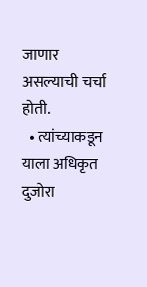जाणार असल्याची चर्चा होती.
  • त्यांच्याकडून याला अधिकृत दुजोरा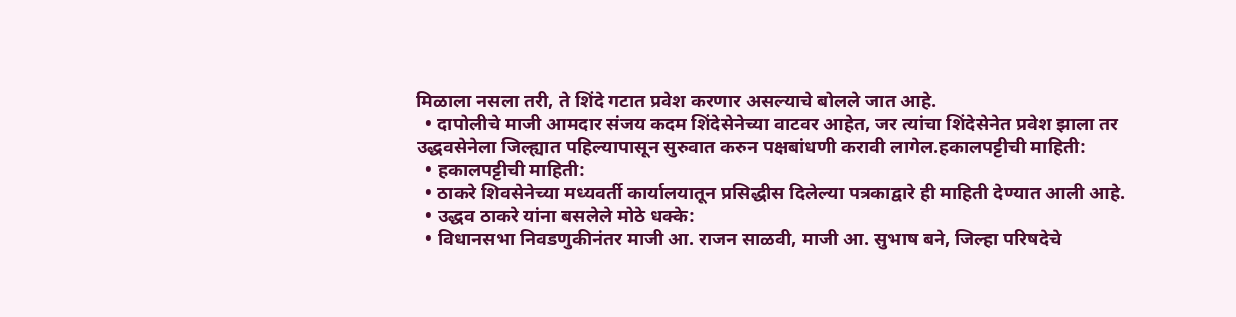मिळाला नसला तरी, ते शिंदे गटात प्रवेश करणार असल्याचे बोलले जात आहे.
  • दापोलीचे माजी आमदार संजय कदम शिंदेसेनेच्या वाटवर आहेत, जर त्यांचा शिंदेसेनेत प्रवेश झाला तर उद्धवसेनेला जिल्ह्यात पहिल्यापासून सुरुवात करुन पक्षबांधणी करावी लागेल.हकालपट्टीची माहिती:
  • हकालपट्टीची माहिती:
  • ठाकरे शिवसेनेच्या मध्यवर्ती कार्यालयातून प्रसिद्धीस दिलेल्या पत्रकाद्वारे ही माहिती देण्यात आली आहे.
  • उद्धव ठाकरे यांना बसलेले मोठे धक्के:
  • विधानसभा निवडणुकीनंतर माजी आ. राजन साळवी, माजी आ. सुभाष बने, जिल्हा परिषदेचे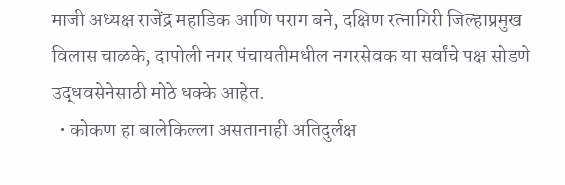माजी अध्यक्ष राजेंद्र महाडिक आणि पराग बने, दक्षिण रत्नागिरी जिल्हाप्रमुख विलास चाळके, दापोली नगर पंचायतीमधील नगरसेवक या सर्वांचे पक्ष सोडणे उद्धवसेनेसाठी मोठे धक्के आहेत.
  • कोकण हा बालेकिल्ला असतानाही अतिदुर्लक्ष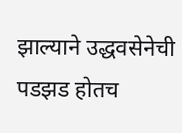झाल्याने उद्धवसेनेची पडझड होतच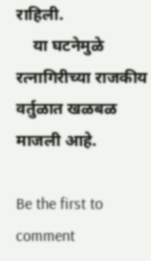राहिली.
    या घटनेमुळे रत्नागिरीच्या राजकीय वर्तुळात खळबळ माजली आहे.

Be the first to comment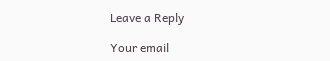Leave a Reply

Your email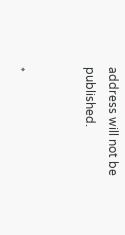address will not be published.


*